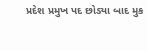પ્રદેશ પ્રમુખ પદ છોડ્યા બાદ મુક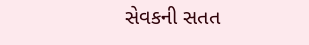સેવકની સતત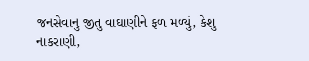જનસેવાનુ જીતુ વાઘાણીને ફળ મળ્યું, કેશુ નાકરાણી,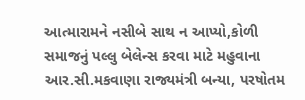આત્મારામને નસીબે સાથ ન આપ્યો,કોળી સમાજનું પલ્લુ બેલેન્સ કરવા માટે મહુવાના આર.સી.મકવાણા રાજ્યમંત્રી બન્યા, પરષોતમ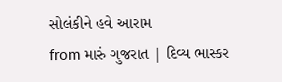સોલંકીને હવે આરામ
from મારું ગુજરાત | દિવ્ય ભાસ્કર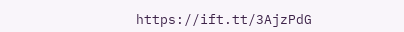https://ift.tt/3AjzPdG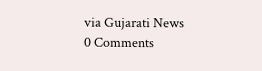via Gujarati News
0 Comments